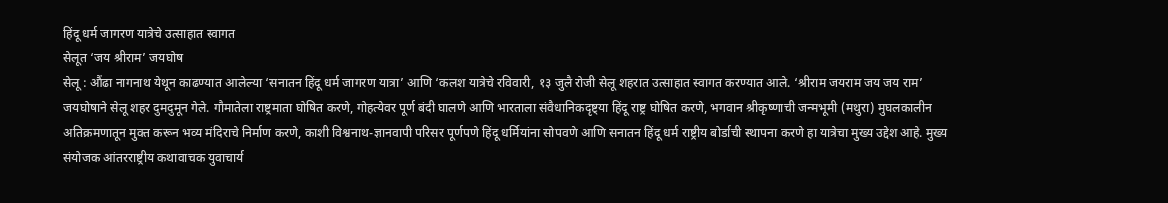हिंदू धर्म जागरण यात्रेचे उत्साहात स्वागत
सेलूत ‘जय श्रीराम’ जयघोष
सेलू : औंढा नागनाथ येथून काढण्यात आलेल्या ‘सनातन हिंदू धर्म जागरण यात्रा’ आणि ‘कलश यात्रेचे रविवारी, १३ जुलै रोजी सेलू शहरात उत्साहात स्वागत करण्यात आले. ‘श्रीराम जयराम जय जय राम’ जयघोषाने सेलू शहर दुमदुमून गेले. गौमातेला राष्ट्रमाता घोषित करणे, गोहत्येवर पूर्ण बंदी घालणे आणि भारताला संवैधानिकदृष्ट्या हिंदू राष्ट्र घोषित करणे, भगवान श्रीकृष्णाची जन्मभूमी (मथुरा) मुघलकालीन अतिक्रमणातून मुक्त करून भव्य मंदिराचे निर्माण करणे, काशी विश्वनाथ-ज्ञानवापी परिसर पूर्णपणे हिंदू धर्मियांना सोपवणे आणि सनातन हिंदू धर्म राष्ट्रीय बोर्डाची स्थापना करणे हा यात्रेचा मुख्य उद्देश आहे. मुख्य संयोजक आंतरराष्ट्रीय कथावाचक युवाचार्य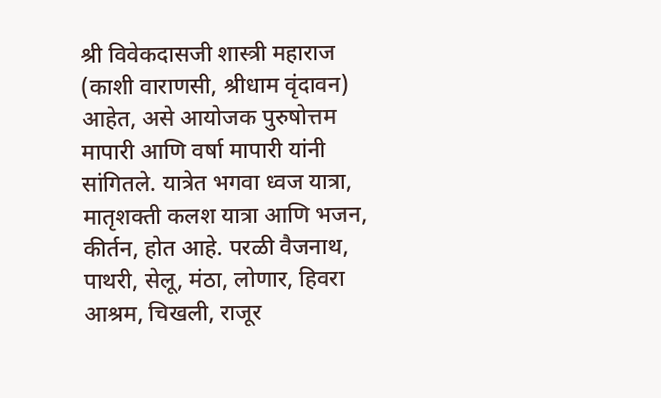श्री विवेकदासजी शास्त्री महाराज (काशी वाराणसी, श्रीधाम वृंदावन) आहेत, असे आयोजक पुरुषोत्तम मापारी आणि वर्षा मापारी यांनी सांगितले. यात्रेत भगवा ध्वज यात्रा, मातृशक्ती कलश यात्रा आणि भजन, कीर्तन, होत आहे. परळी वैजनाथ, पाथरी, सेलू, मंठा, लोणार, हिवरा आश्रम, चिखली, राजूर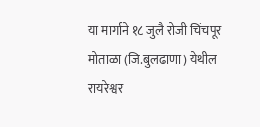या मार्गाने १८ जुलै रोजी चिंचपूर मोताळा (जि.बुलढाणा) येथील रायरेश्वर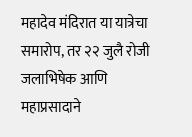महादेव मंदिरात या यात्रेचा समारोप, तर २२ जुलै रोजी जलाभिषेक आणि महाप्रसादाने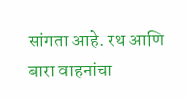सांगता आहे. रथ आणि बारा वाहनांचा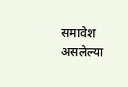समावेश असलेल्या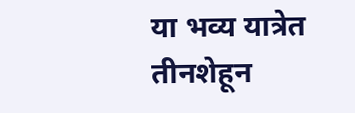या भव्य यात्रेत तीनशेहून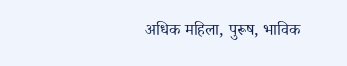अधिक महिला, पुरूष, भाविक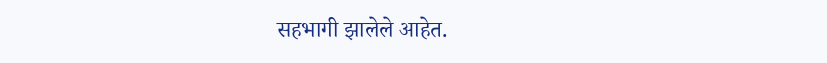सहभागी झालेले आहेत.